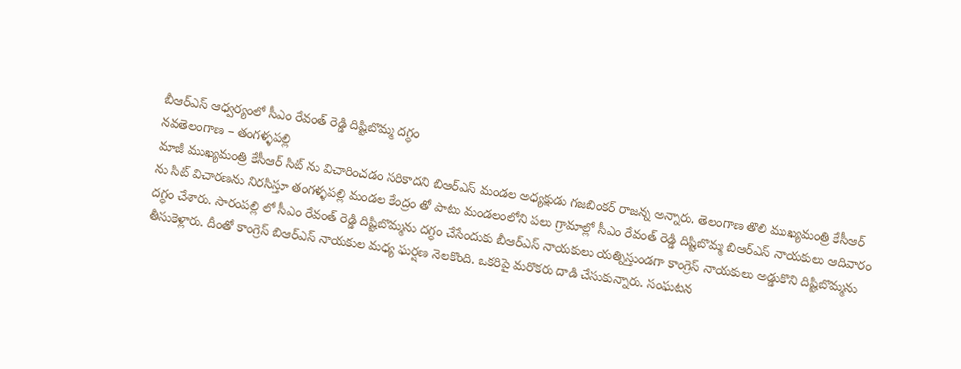బీఆర్ఎస్ ఆధ్వర్యంలో సీఎం రేవంత్ రెడ్డి దిష్టిబొమ్మ దగ్ధం
నవతెలంగాణ – తంగళ్ళపల్లి
మాజీ ముఖ్యమంత్రి కేసీఆర్ సిట్ ను విచారించడం సరికాదని బిఆర్ఎస్ మండల అధ్యక్షుడు గజబింకర్ రాజన్న అన్నారు. తెలంగాణ తొలి ముఖ్యమంత్రి కేసీఆర్ ను సిట్ విచారణను నిరసిస్తూ తంగళ్ళపల్లి మండల కేంద్రం తో పాటు మండలంలోని పలు గ్రామాల్లో సీఎం రేవంత్ రెడ్డి దిష్టిబొమ్మ బిఆర్ఎస్ నాయకులు ఆదివారం దగ్ధం చేశారు. సారంపల్లి లో సీఎం రేవంత్ రెడ్డి దిష్టిబొమ్మను దగ్ధం చేసేందుకు బీఆర్ఎస్ నాయకులు యత్నిస్తుండగా కాంగ్రెస్ నాయకులు అడ్డుకొని దిష్టిబొమ్మను తీసుకెళ్లారు. దీంతో కాంగ్రెస్ బిఆర్ఎస్ నాయకుల మధ్య ఘర్షణ నెలకొంది. ఒకరిపై మరొకరు దాడి చేసుకున్నారు. సంఘటన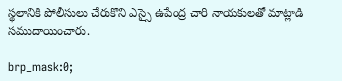స్థలానికి పోలీసులు చేరుకొని ఎస్సై ఉపేంద్ర చారి నాయకులతో మాట్లాడి సముదాయించారు.

brp_mask:0;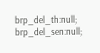brp_del_th:null;
brp_del_sen:null;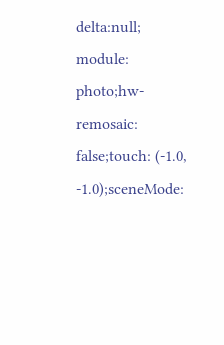delta:null;
module: photo;hw-remosaic: false;touch: (-1.0, -1.0);sceneMode: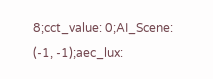8;cct_value: 0;AI_Scene: (-1, -1);aec_lux: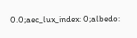0.0;aec_lux_index: 0;albedo: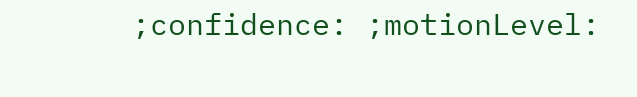;confidence: ;motionLevel: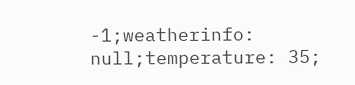-1;weatherinfo: null;temperature: 35;